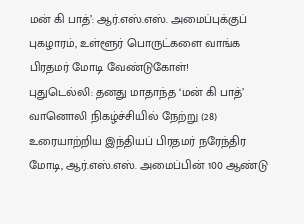மன் கி பாத்’: ஆர்.எஸ்.எஸ். அமைப்புக்குப் புகழாரம், உள்ளூர் பொருட்களை வாங்க பிரதமர் மோடி வேண்டுகோள்!
புதுடெல்லி: தனது மாதாந்த ‘மன் கி பாத்’ வானொலி நிகழ்ச்சியில் நேற்று (28) உரையாற்றிய இந்தியப் பிரதமர் நரேந்திர மோடி, ஆர்.எஸ்.எஸ். அமைப்பின் 100 ஆண்டு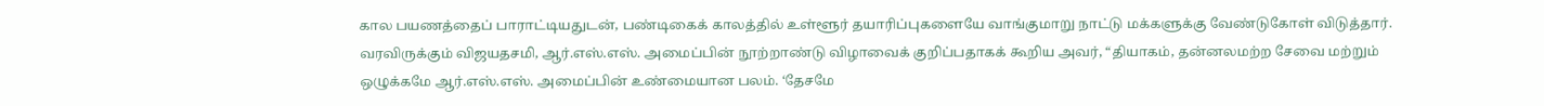கால பயணத்தைப் பாராட்டியதுடன், பண்டிகைக் காலத்தில் உள்ளூர் தயாரிப்புகளையே வாங்குமாறு நாட்டு மக்களுக்கு வேண்டுகோள் விடுத்தார்.
வரவிருக்கும் விஜயதசமி, ஆர்.எஸ்.எஸ். அமைப்பின் நூற்றாண்டு விழாவைக் குறிப்பதாகக் கூறிய அவர், “தியாகம், தன்னலமற்ற சேவை மற்றும் ஒழுக்கமே ஆர்.எஸ்.எஸ். அமைப்பின் உண்மையான பலம். ‘தேசமே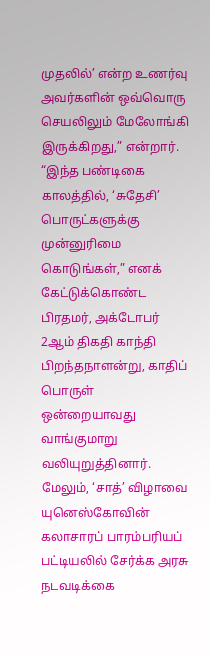முதலில்’ என்ற உணர்வு அவர்களின் ஒவ்வொரு செயலிலும் மேலோங்கி இருக்கிறது,” என்றார்.
“இந்த பண்டிகை காலத்தில், ‘சுதேசி’ பொருட்களுக்கு முன்னுரிமை கொடுங்கள்,” எனக் கேட்டுக்கொண்ட பிரதமர், அக்டோபர் 2ஆம் திகதி காந்தி பிறந்தநாளன்று, காதிப் பொருள் ஒன்றையாவது வாங்குமாறு வலியுறுத்தினார். மேலும், ‘சாத்’ விழாவை யுனெஸ்கோவின் கலாசாரப் பாரம்பரியப் பட்டியலில் சேர்க்க அரசு நடவடிக்கை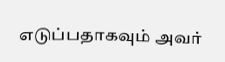எடுப்பதாகவும் அவர்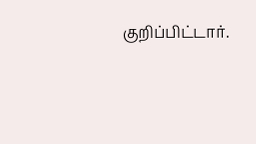குறிப்பிட்டார்.